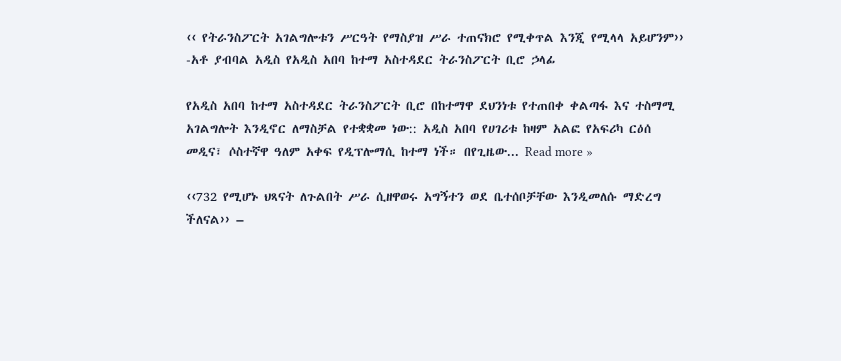‹‹ የትራንስፖርት አገልግሎቱን ሥርዓት የማስያዝ ሥራ ተጠናክሮ የሚቀጥል እንጂ የሚላላ አይሆንም›› -አቶ ያብባል አዲስ የአዲስ አበባ ከተማ አስተዳደር ትራንስፖርት ቢሮ ኃላፊ

የአዲስ አበባ ከተማ አስተዳደር ትራንስፖርት ቢሮ በከተማዋ ደህንነቱ የተጠበቀ ቀልጣፋ እና ተስማሚ አገልግሎት እንዲኖር ለማስቻል የተቋቋመ ነው:: አዲስ አበባ የሀገሪቱ ከዛም አልፎ የአፍሪካ ርዕሰ መዲና፣ ሶስተኛዋ ዓለም አቀፍ የዲፕሎማሲ ከተማ ነች። በየጊዜው... Read more »

‹‹732 የሚሆኑ ህጻናት ለጉልበት ሥራ ሲዘዋወሩ አግኝተን ወደ ቤተሰቦቻቸው እንዲመለሱ ማድረግ ችለናል›› –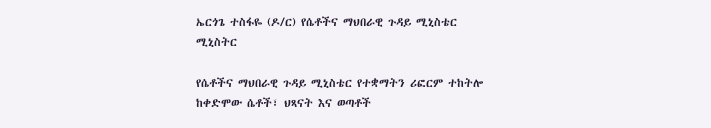ኤርጎጌ ተስፋዬ (ዶ/ር) የሴቶችና ማህበራዊ ጉዳይ ሚኒስቴር ሚኒስትር

የሴቶችና ማህበራዊ ጉዳይ ሚኒስቴር የተቋማትን ሪፎርም ተከትሎ ከቀድሞው ሴቶች፣ ህጻናት እና ወጣቶች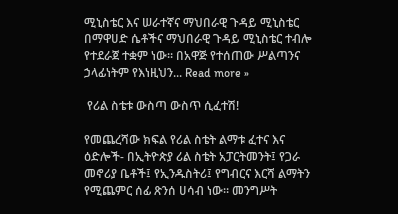ሚኒስቴር እና ሠራተኛና ማህበራዊ ጉዳይ ሚኒስቴር በማዋሀድ ሴቶችና ማህበራዊ ጉዳይ ሚኒስቴር ተብሎ የተደራጀ ተቋም ነው። በአዋጅ የተሰጠው ሥልጣንና ኃላፊነትም የእነዚህን... Read more »

 የሪል ስቴቱ ውስጣ ውስጥ ሲፈተሽ!

የመጨረሻው ክፍል የሪል ስቴት ልማቱ ፈተና እና ዕድሎች- በኢትዮጵያ ሪል ስቴት አፓርትመንት፤ የጋራ መኖሪያ ቤቶች፤ የኢንዱስትሪ፤ የግብርና እርሻ ልማትን የሚጨምር ሰፊ ጽንሰ ሀሳብ ነው። መንግሥት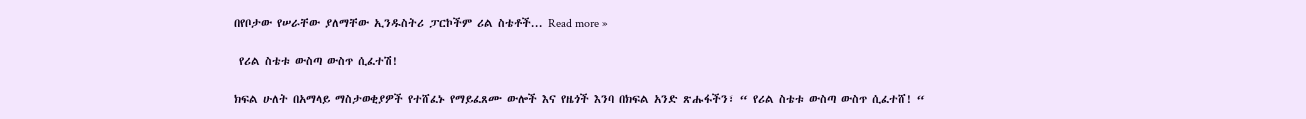በየቦታው የሠራቸው ያለማቸው ኢንዱስትሪ ፓርኮችም ሪል ስቴቶች... Read more »

 የሪል ስቴቱ ውስጣ ውስጥ ሲፈተሽ!

ክፍል ሁለት በአማላይ ማስታወቂያዎች የተሸፈኑ የማይፈጸሙ ውሎች እና የዜጎች እንባ በክፍል አንድ ጽሑፋችን፣ “ የሪል ስቴቱ ውስጣ ውስጥ ሲፈተሸ! “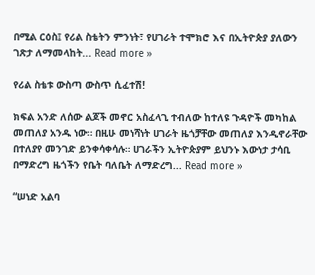በሚል ርዕስ፤ የሪል ስቴትን ምንነት፣ የሀገራት ተሞክሮ እና በኢትዮጵያ ያለውን ገጽታ ለማመላከት... Read more »

የሪል ስቴቱ ውስጣ ውስጥ ሲፈተሽ!

ክፍል አንድ ለሰው ልጆች መኖር አስፈላጊ ተብለው ከተለዩ ጉዳዮች መካከል መጠለያ አንዱ ነው። በዚሁ መነሻነት ሀገራት ዜጎቻቸው መጠለያ እንዲኖራቸው በተለያየ መንገድ ይንቀሳቀሳሉ። ሀገራችን ኢትዮጵያም ይህንኑ እውነታ ታሳቢ በማድረግ ዜጎችን የቤት ባለቤት ለማድረግ... Read more »

“ሠነድ አልባ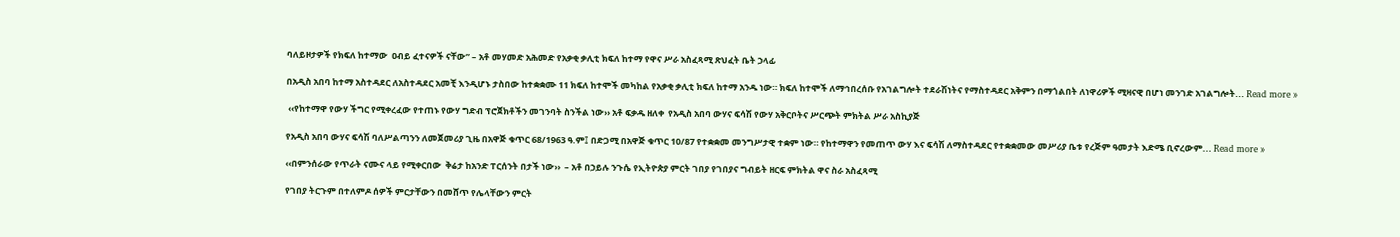ባለይዞታዎች የክፍለ ከተማው  ዐብይ ፈተናዎች ናቸው” – አቶ መሃመድ አሕመድ የአቃቂ ቃሊቲ ክፍለ ከተማ የዋና ሥራ አስፈጻሚ ጽህፈት ቤት ኃላፊ

በአዲስ አበባ ከተማ አስተዳደር ለአስተዳደር አመቺ እንዲሆኑ ታስበው ከተቋቋሙ 11 ክፍለ ከተሞች መካከል የአቃቂ ቃሊቲ ክፍለ ከተማ አንዱ ነው። ክፍለ ከተሞች ለማኅበረሰቡ የአገልግሎት ተደራሽነትና የማስተዳደር አቅምን በማጎልበት ለነዋሪዎች ሚዛናዊ በሆነ መንገድ አገልግሎት... Read more »

 ‹‹የከተማዋ የውሃ ችግር የሚቀረፈው የተጠኑ የውሃ ግድብ ፕሮጀክቶችን መገንባት ስንችል ነው›› አቶ ፍቃዱ ዘለቀ  የአዲስ አበባ ውሃና ፍሳሽ የውሃ አቅርቦትና ሥርጭት ምክትል ሥራ አስኪያጅ

የአዲስ አበባ ውሃና ፍሳሽ ባለሥልጣንን ለመጀመሪያ ጊዜ በአዋጅ ቁጥር 68/1963 ዓ.ም፤ በድጋሚ በአዋጅ ቁጥር 10/87 የተቋቋመ መንግሥታዊ ተቋም ነው። የከተማዋን የመጠጥ ውሃ እና ፍሳሽ ለማስተዳደር የተቋቋመው መሥሪያ ቤቱ የረጅም ዓመታት እድሜ ቢኖረውም... Read more »

‹‹በምንሰራው የጥራት ናሙና ላይ የሚቀርበው  ቅሬታ ከአንድ ፐርሰንት በታች ነው››  – አቶ በኃይሉ ንጉሴ የኢትዮጵያ ምርት ገበያ የገበያና ግብይት ዘርፍ ምክትል ዋና ስራ አስፈጻሚ

የገበያ ትርጉም በተለምዶ ሰዎች ምርታቸውን በመሸጥ የሌላቸውን ምርት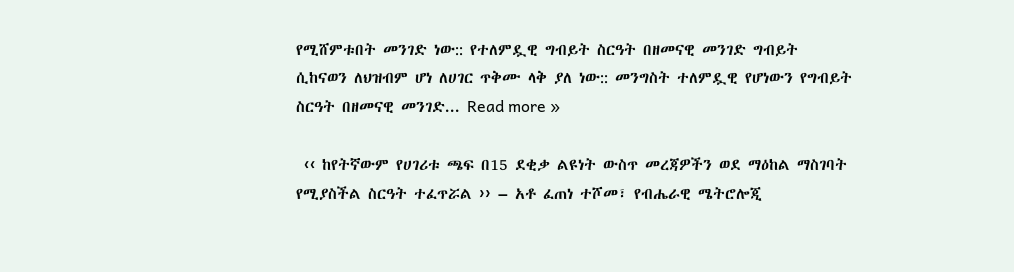የሚሸምቱበት መንገድ ነው:: የተለምዷዊ ግብይት ስርዓት በዘመናዊ መንገድ ግብይት ሲከናወን ለህዝብም ሆነ ለሀገር ጥቅሙ ላቅ ያለ ነው:: መንግስት ተለምዷዊ የሆነውን የግብይት ስርዓት በዘመናዊ መንገድ... Read more »

 ‹‹ ከየትኛውም የሀገሪቱ ጫፍ በ15 ደቂቃ ልዩነት ውስጥ መረጃዎችን ወደ ማዕከል ማስገባት የሚያስችል ስርዓት ተፈጥሯል ›› – አቶ ፈጠነ ተሾመ፣ የብሔራዊ ሜትሮሎጂ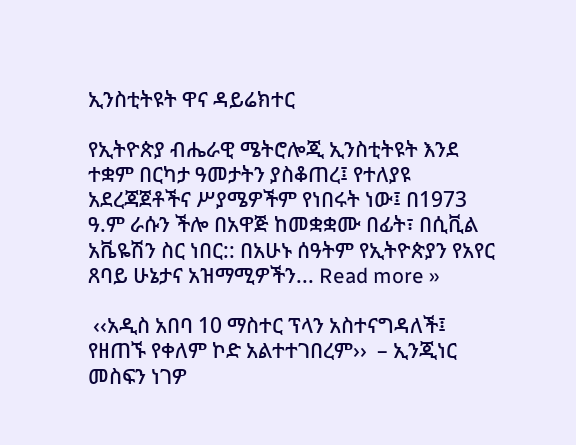ኢንስቲትዩት ዋና ዳይሬክተር

የኢትዮጵያ ብሔራዊ ሜትሮሎጂ ኢንስቲትዩት እንደ ተቋም በርካታ ዓመታትን ያስቆጠረ፤ የተለያዩ አደረጃጀቶችና ሥያሜዎችም የነበሩት ነው፤ በ1973 ዓ.ም ራሱን ችሎ በአዋጅ ከመቋቋሙ በፊት፣ በሲቪል አቬዬሽን ስር ነበር:: በአሁኑ ሰዓትም የኢትዮጵያን የአየር ጸባይ ሁኔታና አዝማሚዎችን... Read more »

 ‹‹አዲስ አበባ 10 ማስተር ፕላን አስተናግዳለች፤ የዘጠኙ የቀለም ኮድ አልተተገበረም››  – ኢንጂነር መስፍን ነገዎ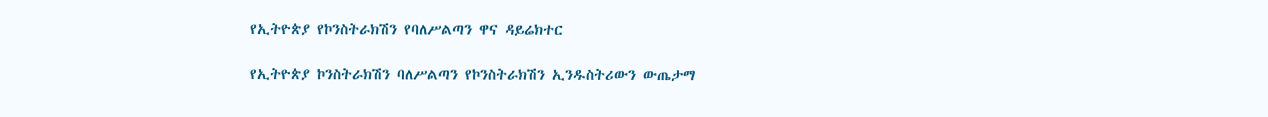የኢትዮጵያ የኮንስትራክሽን የባለሥልጣን ዋና ዳይሬክተር

የኢትዮጵያ ኮንስትራክሽን ባለሥልጣን የኮንስትራክሽን ኢንዱስትሪውን ውጤታማ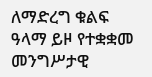ለማድረግ ቁልፍ ዓላማ ይዞ የተቋቋመ መንግሥታዊ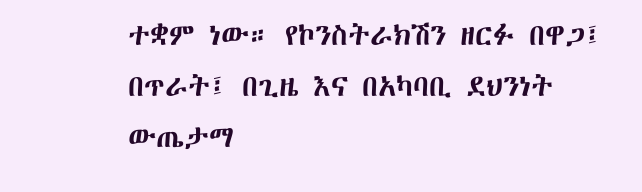ተቋም ነው። የኮንስትራክሽን ዘርፉ በዋጋ፤ በጥራት፤ በጊዜ እና በአካባቢ ደህንነት ውጤታማ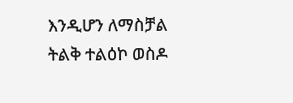እንዲሆን ለማስቻል ትልቅ ተልዕኮ ወስዶ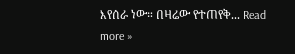እየሰራ ነው። በዛሬው የተጠየቅ... Read more »